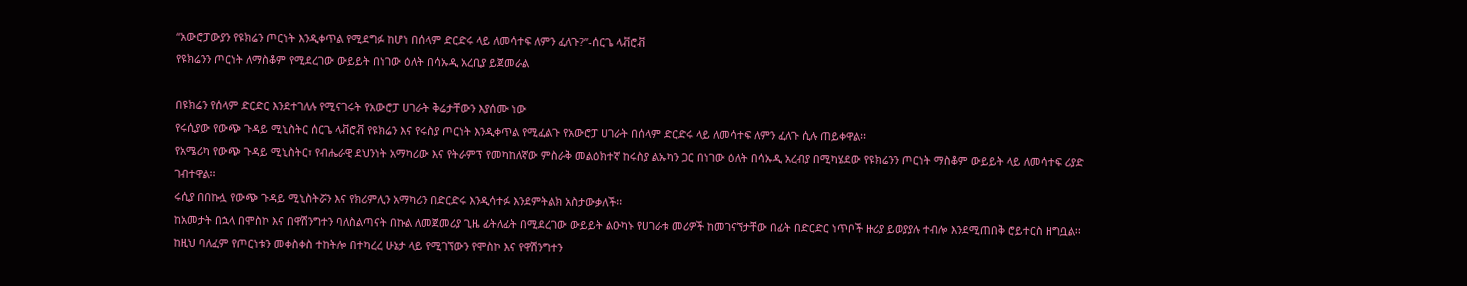“አውሮፓውያን የዩክሬን ጦርነት እንዲቀጥል የሚደግፉ ከሆነ በሰላም ድርድሩ ላይ ለመሳተፍ ለምን ፈለጉ?”-ሰርጌ ላቭሮቭ
የዩክሬንን ጦርነት ለማስቆም የሚደረገው ውይይት በነገው ዕለት በሳኡዲ አረቢያ ይጀመራል

በዩክሬን የሰላም ድርድር እንደተገለሉ የሚናገሩት የአውሮፓ ሀገራት ቅሬታቸውን እያሰሙ ነው
የሩሲያው የውጭ ጉዳይ ሚኒስትር ሰርጌ ላቭሮቭ የዩክሬን እና የሩስያ ጦርነት እንዲቀጥል የሚፈልጉ የአውሮፓ ሀገራት በሰላም ድርድሩ ላይ ለመሳተፍ ለምን ፈለጉ ሲሉ ጠይቀዋል፡፡
የአሜሪካ የውጭ ጉዳይ ሚኒስትር፣ የብሔራዊ ደህንነት አማካሪው እና የትራምፕ የመካከለኛው ምስራቅ መልዕክተኛ ከሩስያ ልኡካን ጋር በነገው ዕለት በሳኡዲ አረብያ በሚካሄደው የዩክሬንን ጦርነት ማስቆም ውይይት ላይ ለመሳተፍ ሪያድ ገብተዋል፡፡
ሩሲያ በበኩሏ የውጭ ጉዳይ ሚኒስትሯን እና የክሪምሊን አማካሪን በድርድሩ እንዲሳተፉ እንደምትልክ አስታውቃለች፡፡
ከአመታት በኋላ በሞስኮ እና በዋሽንግተን ባለስልጣናት በኩል ለመጀመሪያ ጊዜ ፊትለፊት በሚደረገው ውይይት ልዑካኑ የሀገራቱ መሪዎች ከመገናኘታቸው በፊት በድርድር ነጥቦች ዙሪያ ይወያያሉ ተብሎ እንደሚጠበቅ ሮይተርስ ዘግቧል፡፡
ከዚህ ባለፈም የጦርነቱን መቀስቀስ ተከትሎ በተካረረ ሁኔታ ላይ የሚገኘውን የሞስኮ እና የዋሽንግተን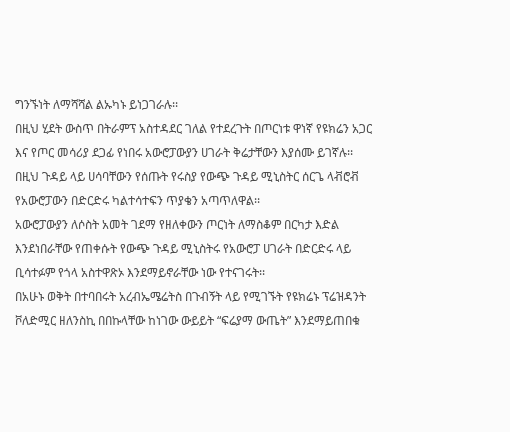ግንኙነት ለማሻሻል ልኡካኑ ይነጋገራሉ፡፡
በዚህ ሂደት ውስጥ በትራምፕ አስተዳደር ገለል የተደረጉት በጦርነቱ ዋነኛ የዩክሬን አጋር እና የጦር መሳሪያ ደጋፊ የነበሩ አውሮፓውያን ሀገራት ቅሬታቸውን እያሰሙ ይገኛሉ፡፡
በዚህ ጉዳይ ላይ ሀሳባቸውን የሰጡት የሩስያ የውጭ ጉዳይ ሚኒስትር ሰርጌ ላቭሮቭ የአውሮፓውን በድርድሩ ካልተሳተፍን ጥያቄን አጣጥለዋል፡፡
አውሮፓውያን ለሶስት አመት ገደማ የዘለቀውን ጦርነት ለማስቆም በርካታ እድል እንደነበራቸው የጠቀሱት የውጭ ጉዳይ ሚኒስትሩ የአውሮፓ ሀገራት በድርድሩ ላይ ቢሳተፉም የጎላ አስተዋጽኦ እንደማይኖራቸው ነው የተናገሩት፡፡
በአሁኑ ወቅት በተባበሩት አረብኤሜሬትስ በጉብኝት ላይ የሚገኙት የዩክሬኑ ፕሬዝዳንት ቮለድሚር ዘለንስኪ በበኩላቸው ከነገው ውይይት “ፍሬያማ ውጤት” እንደማይጠበቁ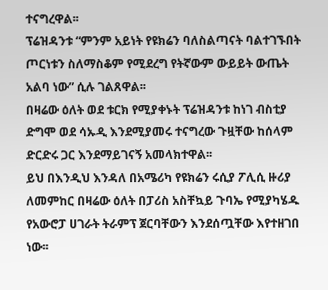ተናግረዋል፡፡
ፕሬዝዳንቱ “ምንም አይነት የዩክሬን ባለስልጣናት ባልተገኙበት ጦርነቱን ስለማስቆም የሚደረግ የትኛውም ውይይት ውጤት አልባ ነው” ሲሉ ገልጸዋል፡፡
በዛሬው ዕለት ወደ ቱርክ የሚያቀኑት ፕሬዝዳንቱ ከነገ ብስቲያ ድግሞ ወደ ሳኡዲ እንደሚያመሩ ተናግረው ጉዟቸው ከሰላም ድርድሩ ጋር እንደማይገናኝ አመላክተዋል፡፡
ይህ በእንዲህ እንዳለ በአሜሪካ የዩክሬን ሩሲያ ፖሊሲ ዙሪያ ለመምከር በዛሬው ዕለት በፓሪስ አስቸኳይ ጉባኤ የሚያካሄዱ የአውሮፓ ሀገራት ትራምፕ ጀርባቸውን እንደሰጧቸው እየተዘገበ ነው፡፡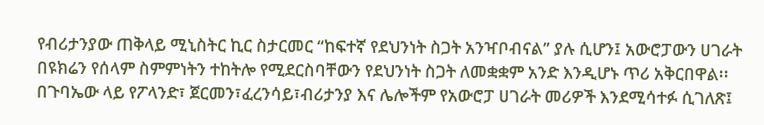የብሪታንያው ጠቅላይ ሚኒስትር ኪር ስታርመር “ከፍተኛ የደህንነት ስጋት አንዣቦብናል” ያሉ ሲሆን፤ አውሮፓውን ሀገራት በዩክሬን የሰላም ስምምነትን ተከትሎ የሚደርስባቸውን የደህንነት ስጋት ለመቋቋም አንድ እንዲሆኑ ጥሪ አቅርበዋል፡፡
በጉባኤው ላይ የፖላንድ፣ ጀርመን፣ፈረንሳይ፣ብሪታንያ እና ሌሎችም የአውሮፓ ሀገራት መሪዎች እንደሚሳተፉ ሲገለጽ፤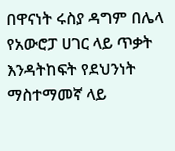በዋናነት ሩስያ ዳግም በሌላ የአውሮፓ ሀገር ላይ ጥቃት እንዳትከፍት የደህንነት ማስተማመኛ ላይ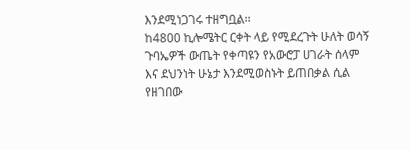እንደሚነጋገሩ ተዘግቧል፡፡
ከ4800 ኪሎሜትር ርቀት ላይ የሚደረጉት ሁለት ወሳኝ ጉባኤዎች ውጤት የቀጣዩን የአውሮፓ ሀገራት ሰላም እና ደህንነት ሁኔታ እንደሚወስኑት ይጠበቃል ሲል የዘገበው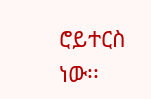ሮይተርስ ነው፡፡